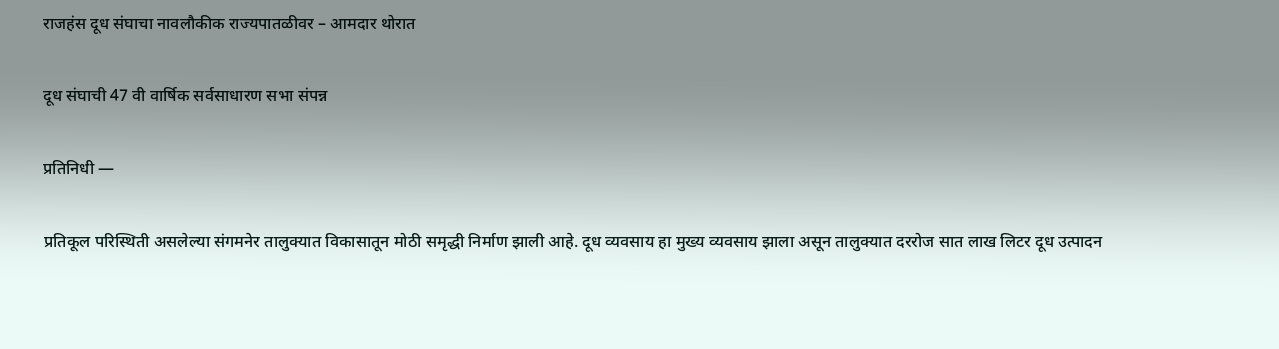राजहंस दूध संघाचा नावलौकीक राज्यपातळीवर – आमदार थोरात

दूध संघाची 47 वी वार्षिक सर्वसाधारण सभा संपन्न

प्रतिनिधी —

प्रतिकूल परिस्थिती असलेल्या संगमनेर तालुक्यात विकासातून मोठी समृद्धी निर्माण झाली आहे. दूध व्यवसाय हा मुख्य व्यवसाय झाला असून तालुक्यात दररोज सात लाख लिटर दूध उत्पादन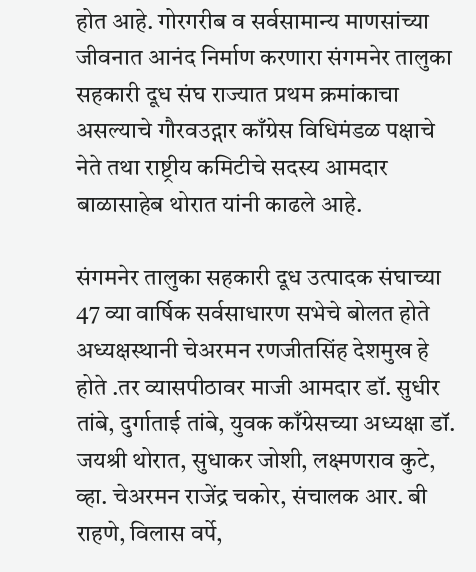होत आहे. गोरगरीब व सर्वसामान्य माणसांच्या जीवनात आनंद निर्माण करणारा संगमनेर तालुका सहकारी दूध संघ राज्यात प्रथम क्रमांकाचा असल्याचे गौरवउद्गार काँग्रेस विधिमंडळ पक्षाचे नेते तथा राष्ट्रीय कमिटीचे सदस्य आमदार बाळासाहेब थोरात यांनी काढले आहे.

संगमनेर तालुका सहकारी दूध उत्पादक संघाच्या 47 व्या वार्षिक सर्वसाधारण सभेचे बोलत होते अध्यक्षस्थानी चेअरमन रणजीतसिंह देशमुख हे होते .तर व्यासपीठावर माजी आमदार डॉ. सुधीर तांबे, दुर्गाताई तांबे, युवक काँग्रेसच्या अध्यक्षा डॉ. जयश्री थोरात, सुधाकर जोशी, लक्ष्मणराव कुटे, व्हा. चेअरमन राजेंद्र चकोर, संचालक आर. बी राहणे, विलास वर्पे,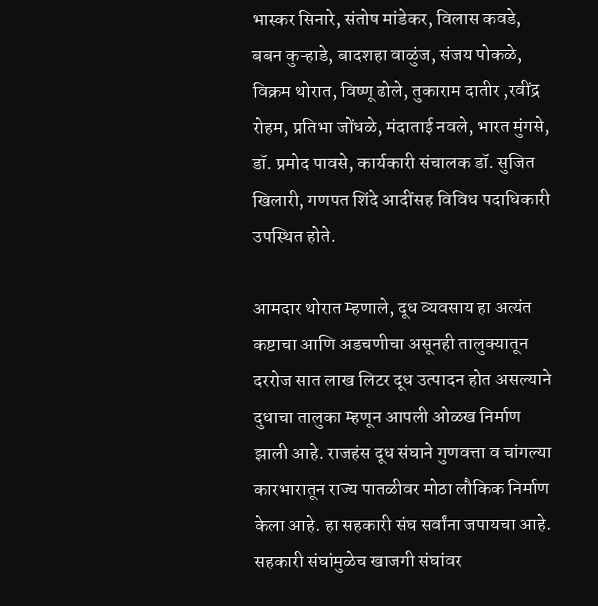भास्कर सिनारे, संतोष मांडेकर, विलास कवडे, बबन कुऱ्हाडे, बादशहा वाळुंज, संजय पोकळे, विक्रम थोरात, विष्णू ढोले, तुकाराम दातीर ,रवींद्र रोहम, प्रतिभा जोंधळे, मंदाताई नवले, भारत मुंगसे, डॉ. प्रमोद पावसे, कार्यकारी संचालक डॉ. सुजित खिलारी, गणपत शिंदे आदींसह विविध पदाधिकारी उपस्थित होते.

आमदार थोरात म्हणाले, दूध व्यवसाय हा अत्यंत कष्टाचा आणि अडचणीचा असूनही तालुक्यातून दररोज सात लाख लिटर दूध उत्पादन होत असल्याने दुधाचा तालुका म्हणून आपली ओळख निर्माण झाली आहे. राजहंस दूध संघाने गुणवत्ता व चांगल्या कारभारातून राज्य पातळीवर मोठा लौकिक निर्माण केला आहे. हा सहकारी संघ सर्वांना जपायचा आहे. सहकारी संघांमुळेच खाजगी संघांवर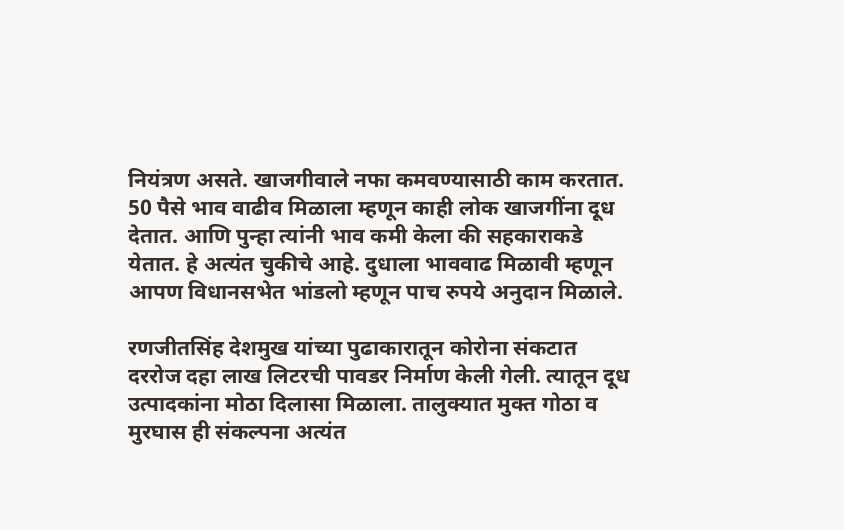नियंत्रण असते. खाजगीवाले नफा कमवण्यासाठी काम करतात. 50 पैसे भाव वाढीव मिळाला म्हणून काही लोक खाजगींना दूध देतात. आणि पुन्हा त्यांनी भाव कमी केला की सहकाराकडे येतात. हे अत्यंत चुकीचे आहे. दुधाला भाववाढ मिळावी म्हणून आपण विधानसभेत भांडलो म्हणून पाच रुपये अनुदान मिळाले.

रणजीतसिंह देशमुख यांच्या पुढाकारातून कोरोना संकटात दररोज दहा लाख लिटरची पावडर निर्माण केली गेली. त्यातून दूध उत्पादकांना मोठा दिलासा मिळाला. तालुक्यात मुक्त गोठा व मुरघास ही संकल्पना अत्यंत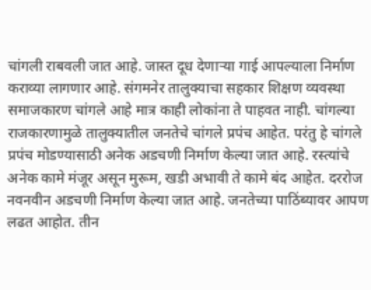चांगली राबवली जात आहे. जास्त दूध देणाऱ्या गाई आपल्याला निर्माण कराव्या लागणार आहे. संगमनेर तालुक्याचा सहकार शिक्षण व्यवस्था समाजकारण चांगले आहे मात्र काही लोकांना ते पाहवत नाही. चांगल्या राजकारणामुळे तालुक्यातील जनतेचे चांगले प्रपंच आहेत. परंतु हे चांगले प्रपंच मोडण्यासाठी अनेक अडचणी निर्माण केल्या जात आहे. रस्त्यांचे अनेक कामे मंजूर असून मुरूम, खडी अभावी ते कामे बंद आहेत. दररोज नवनवीन अडचणी निर्माण केल्या जात आहे. जनतेच्या पाठिंब्यावर आपण लढत आहोत. तीन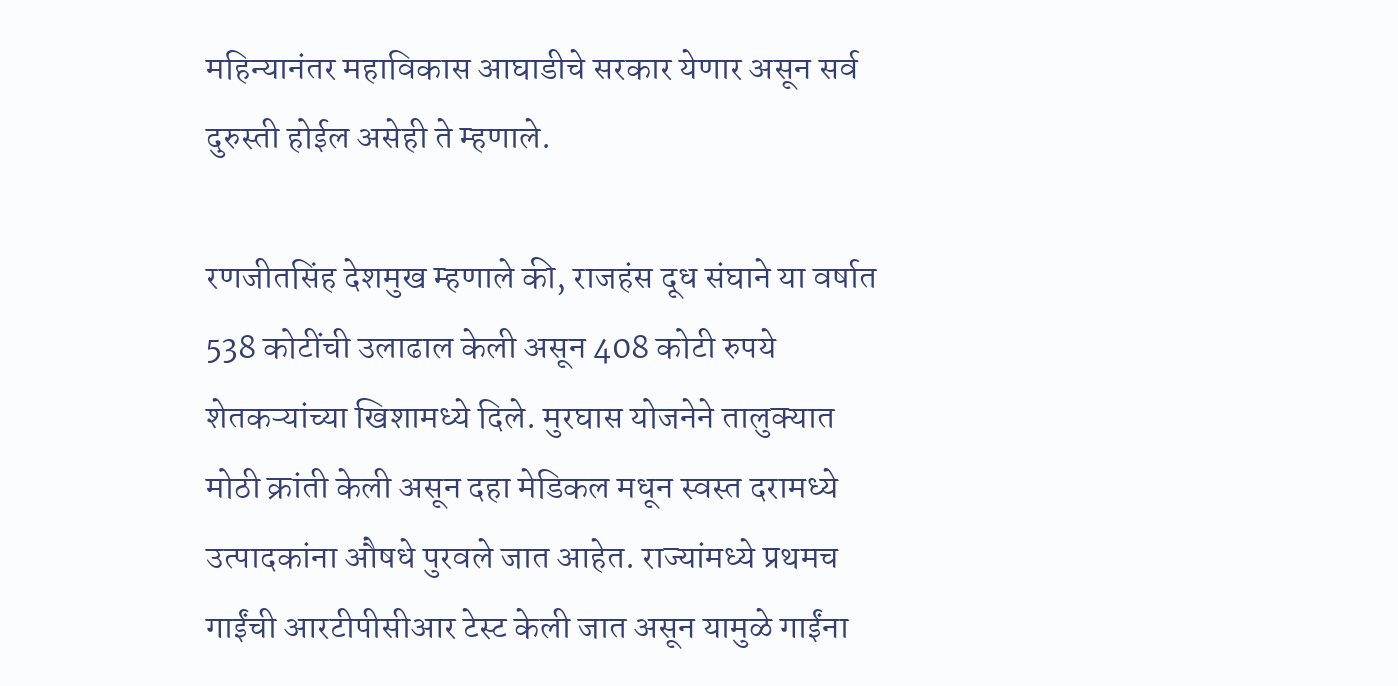महिन्यानंतर महाविकास आघाडीचे सरकार येणार असून सर्व दुरुस्ती होईल असेही ते म्हणाले.

रणजीतसिंह देशमुख म्हणाले की, राजहंस दूध संघाने या वर्षात 538 कोटींची उलाढाल केली असून 408 कोटी रुपये शेतकऱ्यांच्या खिशामध्ये दिले. मुरघास योजनेने तालुक्यात मोठी क्रांती केली असून दहा मेडिकल मधून स्वस्त दरामध्ये उत्पादकांना औषधे पुरवले जात आहेत. राज्यांमध्ये प्रथमच गाईंची आरटीपीसीआर टेस्ट केली जात असून यामुळे गाईंना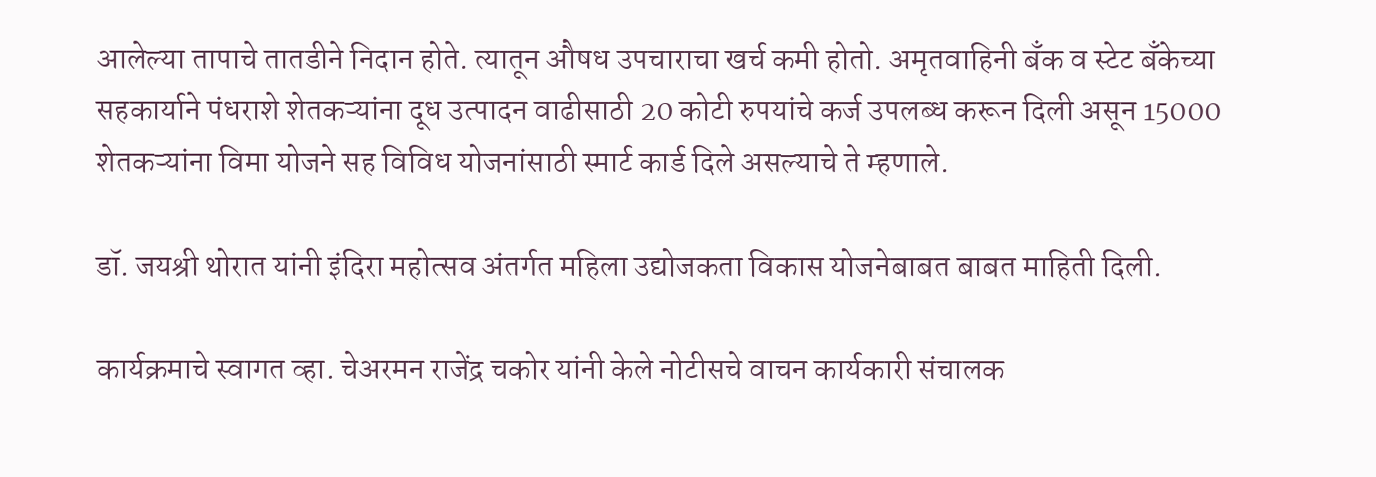आलेल्या तापाचे तातडीने निदान होते. त्यातून औषध उपचाराचा खर्च कमी होतो. अमृतवाहिनी बँक व स्टेट बँकेच्या सहकार्याने पंधराशे शेतकऱ्यांना दूध उत्पादन वाढीसाठी 20 कोटी रुपयांचे कर्ज उपलब्ध करून दिली असून 15000 शेतकऱ्यांना विमा योजने सह विविध योजनांसाठी स्मार्ट कार्ड दिले असल्याचे ते म्हणाले.

डॉ. जयश्री थोरात यांनी इंदिरा महोत्सव अंतर्गत महिला उद्योजकता विकास योजनेबाबत बाबत माहिती दिली.

कार्यक्रमाचे स्वागत व्हा. चेअरमन राजेंद्र चकोर यांनी केले नोटीसचे वाचन कार्यकारी संचालक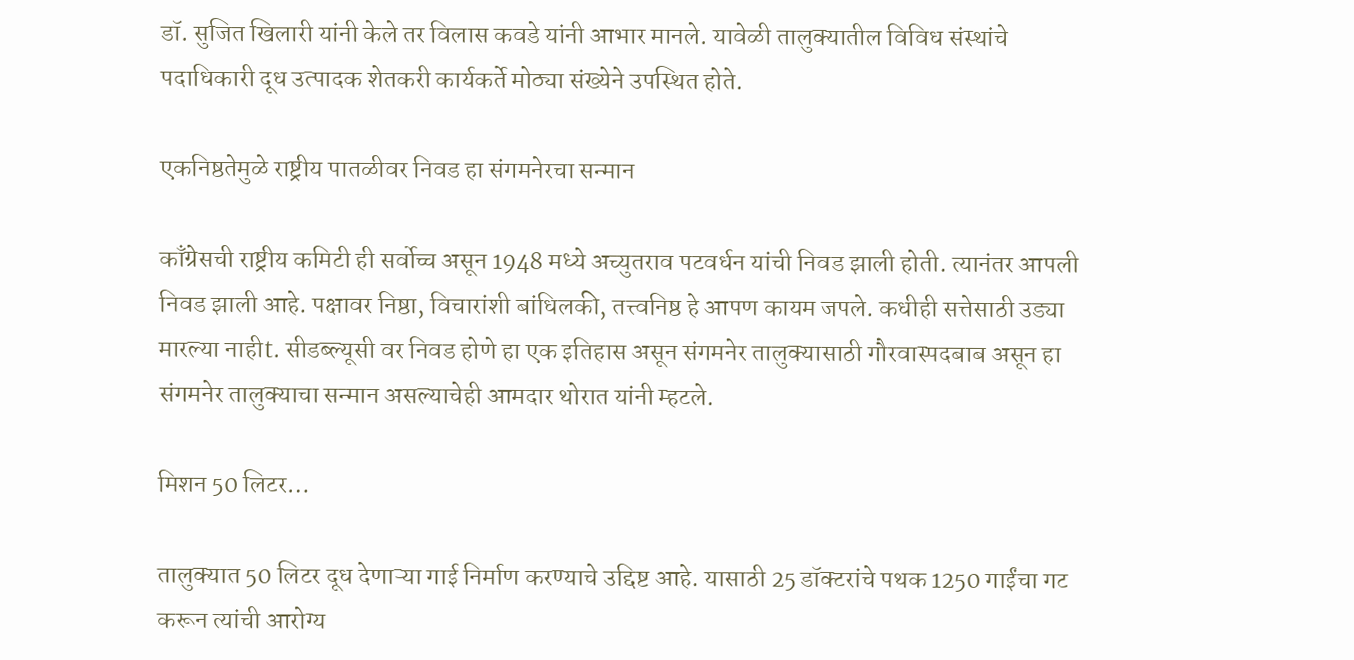डॉ. सुजित खिलारी यांनी केले तर विलास कवडे यांनी आभार मानले. यावेळी तालुक्यातील विविध संस्थांचे पदाधिकारी दूध उत्पादक शेतकरी कार्यकर्ते मोठ्या संख्येने उपस्थित होते.

एकनिष्ठतेमुळे राष्ट्रीय पातळीवर निवड हा संगमनेरचा सन्मान

काँग्रेसची राष्ट्रीय कमिटी ही सर्वोच्च असून 1948 मध्ये अच्युतराव पटवर्धन यांची निवड झाली होती. त्यानंतर आपली निवड झाली आहे. पक्षावर निष्ठा, विचारांशी बांधिलकी, तत्त्वनिष्ठ हे आपण कायम जपले. कधीही सत्तेसाठी उड्या मारल्या नाहीt. सीडब्ल्यूसी वर निवड होणे हा एक इतिहास असून संगमनेर तालुक्यासाठी गौरवास्पदबाब असून हा संगमनेर तालुक्याचा सन्मान असल्याचेही आमदार थोरात यांनी म्हटले.

मिशन 50 लिटर…

तालुक्यात 50 लिटर दूध देणाऱ्या गाई निर्माण करण्याचे उद्दिष्ट आहे. यासाठी 25 डॉक्टरांचे पथक 1250 गाईंचा गट करून त्यांची आरोग्य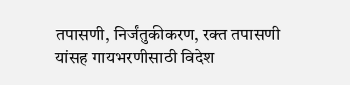तपासणी, निर्जंतुकीकरण, रक्त तपासणी यांसह गायभरणीसाठी विदेश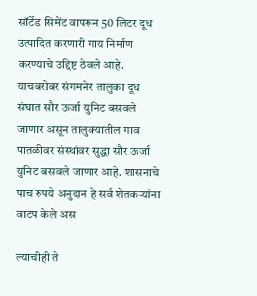सॉर्टेड सिमेंट वापरून 50 लिटर दूध उत्पादित करणारी गाय निर्माण करण्याचे उद्दिष्ट ठेवले आहे. याचबरोबर संगमनेर तालुका दूध संघात सौर ऊर्जा युनिट बसवले जाणार असून तालुक्यातील गाव पातळीवर संस्थांवर सुद्धा सौर ऊर्जा युनिट बसवले जाणार आहे. शासनाचे पाच रुपये अनुदान हे सर्व शेतकऱ्यांना वाटप केले अस

ल्याचीही ते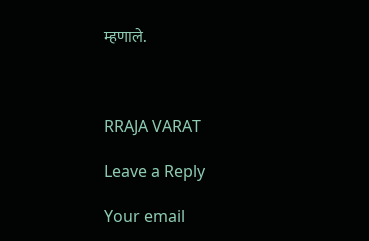म्हणाले.



RRAJA VARAT

Leave a Reply

Your email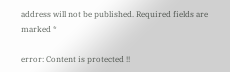address will not be published. Required fields are marked *

error: Content is protected !!